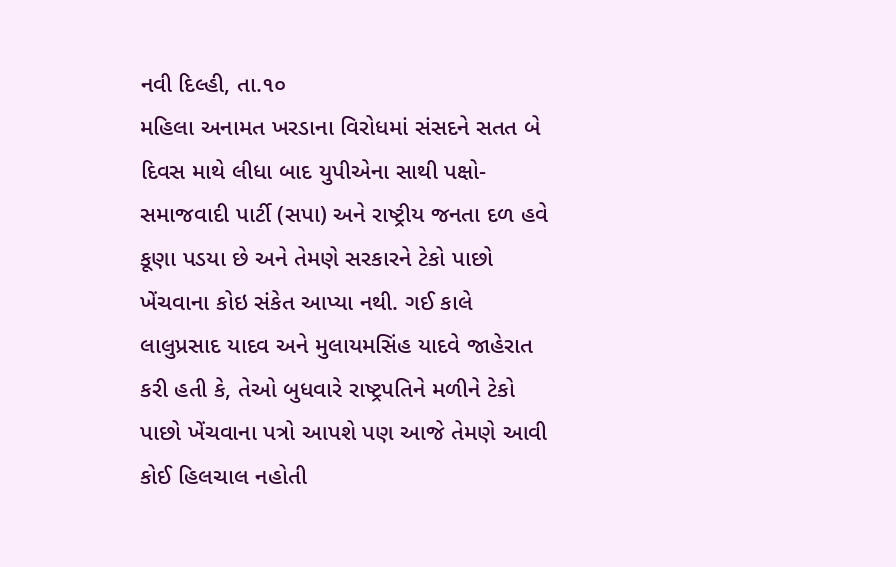નવી દિલ્હી, તા.૧૦
મહિલા અનામત ખરડાના વિરોધમાં સંસદને સતત બે દિવસ માથે લીધા બાદ યુપીએના સાથી પક્ષો- સમાજવાદી પાર્ટી (સપા) અને રાષ્ટ્રીય જનતા દળ હવે કૂણા પડયા છે અને તેમણે સરકારને ટેકો પાછો ખેંચવાના કોઇ સંકેત આપ્યા નથી. ગઈ કાલે લાલુપ્રસાદ યાદવ અને મુલાયમસિંહ યાદવે જાહેરાત કરી હતી કે, તેઓ બુધવારે રાષ્ટ્રપતિને મળીને ટેકો પાછો ખેંચવાના પત્રો આપશે પણ આજે તેમણે આવી કોઈ હિલચાલ નહોતી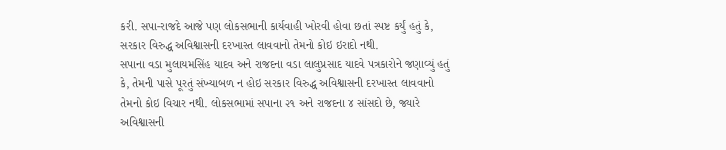કરી. સપા-રાજદે આજે પણ લોકસભાની કાર્યવાહી ખોરવી હોવા છતાં સ્પષ્ટ કર્યું હતું કે, સરકાર વિરુદ્ધ અવિશ્વાસની દરખાસ્ત લાવવાનો તેમનો કોઇ ઇરાદો નથી.
સપાના વડા મુલાયમસિંહ યાદવ અને રાજદના વડા લાલુપ્રસાદ યાદવે પત્રકારોને જણાવ્યું હતું કે, તેમની પાસે પૂરતું સંખ્યાબળ ન હોઇ સરકાર વિરુદ્ધ અવિશ્વાસની દરખાસ્ત લાવવાનો તેમનો કોઇ વિચાર નથી. લોકસભામાં સપાના ૨૧ અને રાજદના ૪ સાંસદો છે, જ્યારે અવિશ્વાસની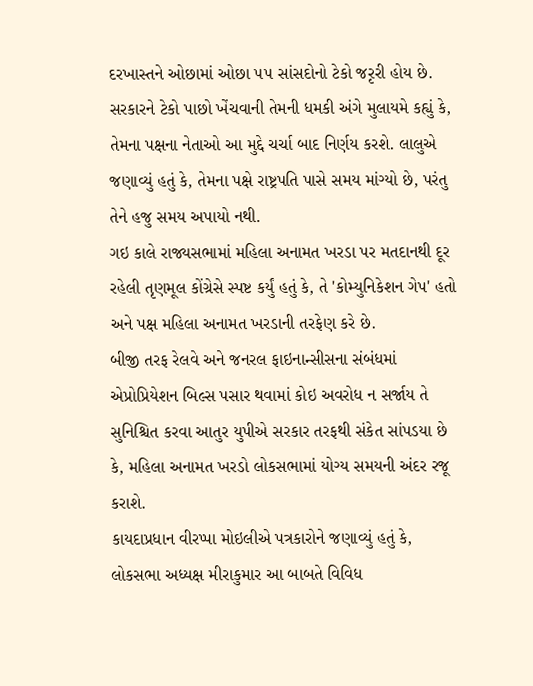દરખાસ્તને ઓછામાં ઓછા ૫૫ સાંસદોનો ટેકો જરૃરી હોય છે.
સરકારને ટેકો પાછો ખેંચવાની તેમની ધમકી અંગે મુલાયમે કહ્યું કે, તેમના પક્ષના નેતાઓ આ મુદ્દે ચર્ચા બાદ નિર્ણય કરશે. લાલુએ જણાવ્યું હતું કે, તેમના પક્ષે રાષ્ટ્રપતિ પાસે સમય માંગ્યો છે, પરંતુ તેને હજુ સમય અપાયો નથી.
ગઇ કાલે રાજ્યસભામાં મહિલા અનામત ખરડા પર મતદાનથી દૂર રહેલી તૃણમૂલ કોંગ્રેસે સ્પષ્ટ કર્યું હતું કે, તે 'કોમ્યુનિકેશન ગેપ' હતો અને પક્ષ મહિલા અનામત ખરડાની તરફેણ કરે છે.
બીજી તરફ રેલવે અને જનરલ ફાઇનાન્સીસના સંબંધમાં એપ્રોપ્રિયેશન બિલ્સ પસાર થવામાં કોઇ અવરોધ ન સર્જાય તે સુનિશ્ચિત કરવા આતુર યુપીએ સરકાર તરફથી સંકેત સાંપડયા છે કે, મહિલા અનામત ખરડો લોકસભામાં યોગ્ય સમયની અંદર રજૂ કરાશે.
કાયદાપ્રધાન વીરપ્પા મોઇલીએ પત્રકારોને જણાવ્યું હતું કે, લોકસભા અધ્યક્ષ મીરાકુમાર આ બાબતે વિવિધ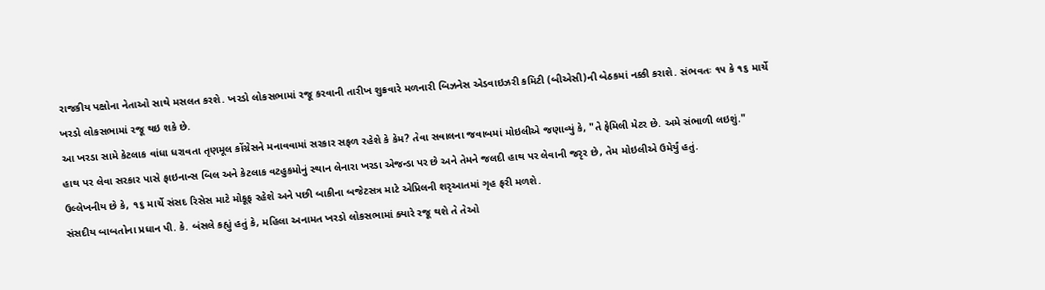રાજકીય પક્ષોના નેતાઓ સાથે મસલત કરશે. ખરડો લોકસભામાં રજૂ કરવાની તારીખ શુક્રવારે મળનારી બિઝનેસ એડવાઇઝરી કમિટી (બીએસી)ની બેઠકમાં નક્કી કરાશે. સંભવતઃ ૧૫ કે ૧૬ માર્ચે ખરડો લોકસભામાં રજૂ થઇ શકે છે.
આ ખરડા સામે કેટલાક વાંધા ધરાવતા તૃણમૂલ કોંગ્રેસને મનાવવામાં સરકાર સફળ રહેશે કે કેમ? તેવા સવાલના જવાબમાં મોઇલીએ જણાવ્યું કે, "તે ફેમિલી મેટર છે. અમે સંભાળી લઇશું."
હાથ પર લેવા સરકાર પાસે ફાઇનાન્સ બિલ અને કેટલાક વટહુકમોનું સ્થાન લેનારા ખરડા એજન્ડા પર છે અને તેમને જલદી હાથ પર લેવાની જરૃર છે, તેમ મોઇલીએ ઉમેર્યું હતું.
ઉલ્લેખનીય છે કે, ૧૬ માર્ચે સંસદ રિસેસ માટે મોકૂફ રહેશે અને પછી બાકીના બજેટસત્ર માટે એપ્રિલની શરૃઆતમાં ગૃહ ફરી મળશે.
સંસદીય બાબતોના પ્રધાન પી. કે. બંસલે કહ્યું હતું કે, મહિલા અનામત ખરડો લોકસભામાં ક્યારે રજૂ થશે તે તેઓ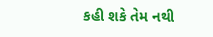કહી શકે તેમ નથી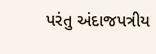પરંતુ અંદાજપત્રીય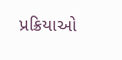પ્રક્રિયાઓ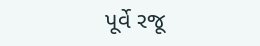પૂર્વે રજૂ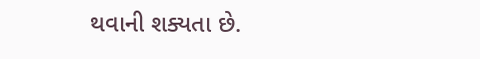થવાની શક્યતા છે.